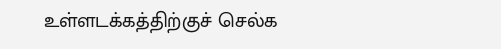உள்ளடக்கத்திற்குச் செல்க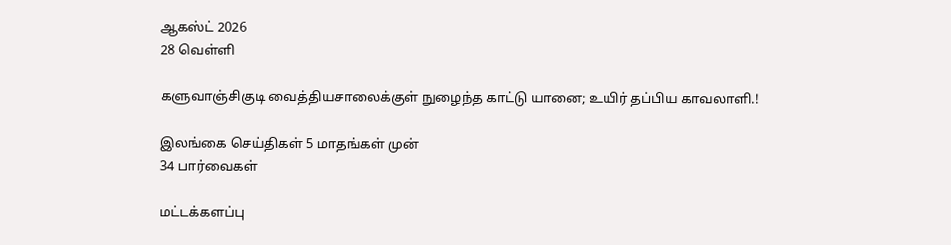ஆகஸ்ட் 2026
28 வெள்ளி

களுவாஞ்சிகுடி வைத்தியசாலைக்குள் நுழைந்த காட்டு யானை; உயிர் தப்பிய காவலாளி.!

இலங்கை செய்திகள் 5 மாதங்கள் முன்
34 பார்வைகள்

மட்டக்களப்பு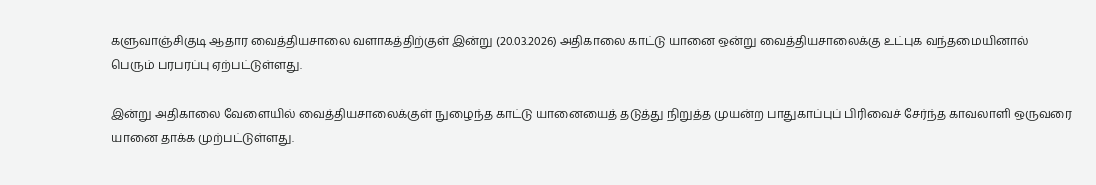களுவாஞ்சிகுடி ஆதார வைத்தியசாலை வளாகத்திற்குள் இன்று (20.03.2026) அதிகாலை காட்டு யானை ஒன்று வைத்தியசாலைக்கு உட்புக வந்தமையினால் பெரும் பரபரப்பு ஏற்பட்டுள்ளது.

இன்று அதிகாலை வேளையில் வைத்தியசாலைக்குள் நுழைந்த காட்டு யானையைத் தடுத்து நிறுத்த முயன்ற பாதுகாப்புப் பிரிவைச் சேர்ந்த காவலாளி ஒருவரை யானை தாக்க முற்பட்டுள்ளது.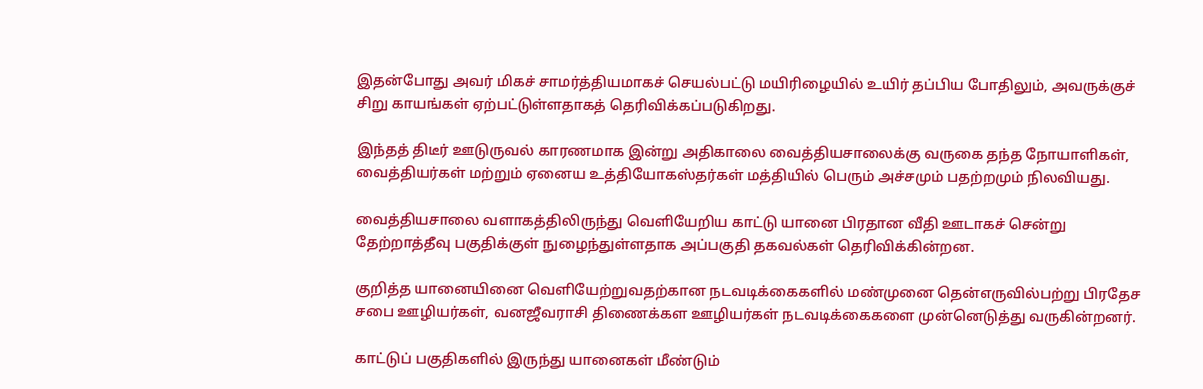இதன்போது அவர் மிகச் சாமர்த்தியமாகச் செயல்பட்டு மயிரிழையில் உயிர் தப்பிய போதிலும், அவருக்குச் சிறு காயங்கள் ஏற்பட்டுள்ளதாகத் தெரிவிக்கப்படுகிறது.

இந்தத் திடீர் ஊடுருவல் காரணமாக இன்று அதிகாலை வைத்தியசாலைக்கு வருகை தந்த நோயாளிகள், வைத்தியர்கள் மற்றும் ஏனைய உத்தியோகஸ்தர்கள் மத்தியில் பெரும் அச்சமும் பதற்றமும் நிலவியது.

வைத்தியசாலை வளாகத்திலிருந்து வெளியேறிய காட்டு யானை பிரதான வீதி ஊடாகச் சென்று தேற்றாத்தீவு பகுதிக்குள் நுழைந்துள்ளதாக அப்பகுதி தகவல்கள் தெரிவிக்கின்றன.

குறித்த யானையினை வெளியேற்றுவதற்கான நடவடிக்கைகளில் மண்முனை தென்எருவில்பற்று பிரதேச சபை ஊழியர்கள், வனஜீவராசி திணைக்கள ஊழியர்கள் நடவடிக்கைகளை முன்னெடுத்து வருகின்றனர்.

காட்டுப் பகுதிகளில் இருந்து யானைகள் மீண்டும்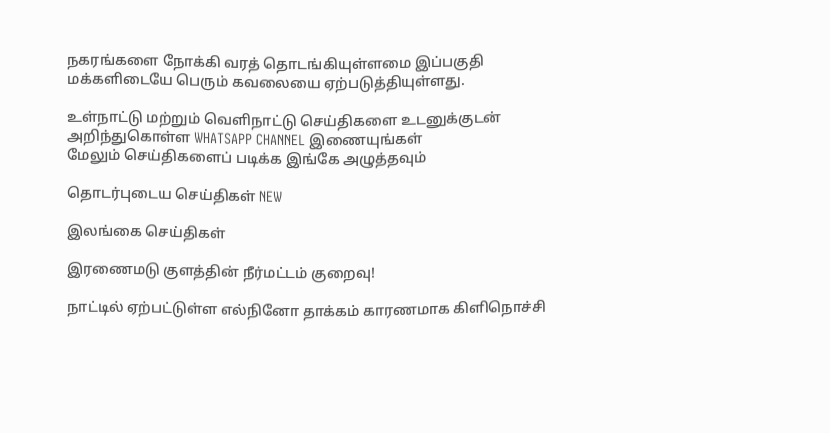நகரங்களை நோக்கி வரத் தொடங்கியுள்ளமை இப்பகுதி மக்களிடையே பெரும் கவலையை ஏற்படுத்தியுள்ளது.

உள்நாட்டு மற்றும் வெளிநாட்டு செய்திகளை உடனுக்குடன் அறிந்துகொள்ள WHATSAPP CHANNEL இணையுங்கள்
மேலும் செய்திகளைப் படிக்க இங்கே அழுத்தவும்

தொடர்புடைய செய்திகள் NEW

இலங்கை செய்திகள்

இரணைமடு குளத்தின் நீர்மட்டம் குறைவு!

நாட்டில் ஏற்பட்டுள்ள எல்நினோ தாக்கம் காரணமாக கிளிநொச்சி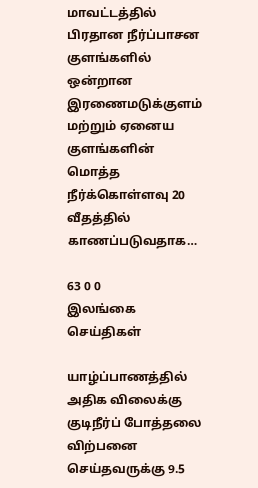மாவட்டத்தில் பிரதான நீர்ப்பாசன குளங்களில் ஒன்றான இரணைமடுக்குளம் மற்றும் ஏனைய குளங்களின் மொத்த நீர்க்கொள்ளவு 20 வீதத்தில் காணப்படுவதாக…

63 0 0
இலங்கை செய்திகள்

யாழ்ப்பாணத்தில் அதிக விலைக்கு குடிநீர்ப் போத்தலை விற்பனை செய்தவருக்கு 9.5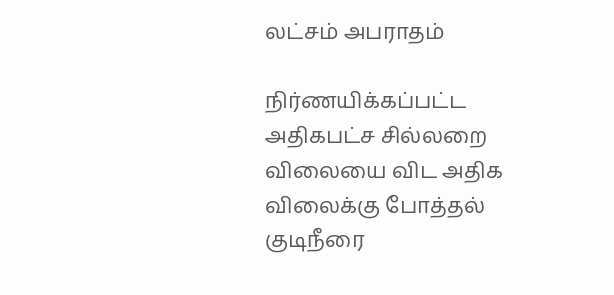லட்சம் அபராதம்

நிர்ணயிக்கப்பட்ட அதிகபட்ச சில்லறை விலையை விட அதிக விலைக்கு போத்தல் குடிநீரை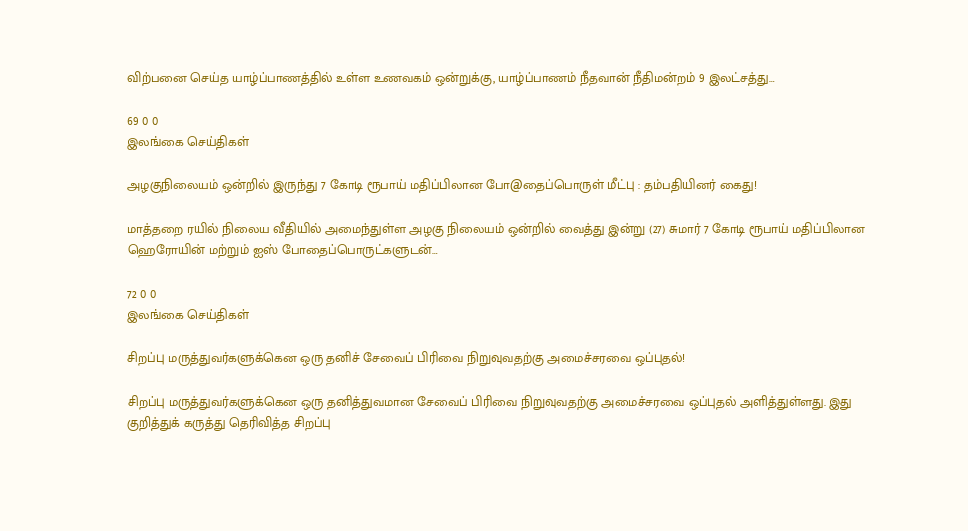விற்பனை செய்த யாழ்ப்பாணத்தில் உள்ள உணவகம் ஒன்றுக்கு, யாழ்ப்பாணம் நீதவான் நீதிமன்றம் 9 இலட்சத்து…

69 0 0
இலங்கை செய்திகள்

அழகுநிலையம் ஒன்றில் இருந்து 7 கோடி ரூபாய் மதிப்பிலான போ@தைப்பொருள் மீட்பு : தம்பதியினர் கைது!

மாத்தறை ரயில் நிலைய வீதியில் அமைந்துள்ள அழகு நிலையம் ஒன்றில் வைத்து இன்று (27) சுமார் 7 கோடி ரூபாய் மதிப்பிலான ஹெரோயின் மற்றும் ஐஸ் போதைப்பொருட்களுடன்…

72 0 0
இலங்கை செய்திகள்

சிறப்பு மருத்துவர்களுக்கென ஒரு தனிச் சேவைப் பிரிவை நிறுவுவதற்கு அமைச்சரவை ஒப்புதல்!

சிறப்பு மருத்துவர்களுக்கென ஒரு தனித்துவமான சேவைப் பிரிவை நிறுவுவதற்கு அமைச்சரவை ஒப்புதல் அளித்துள்ளது. இது குறித்துக் கருத்து தெரிவித்த சிறப்பு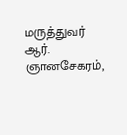மருத்துவர் ஆர். ஞானசேகரம்,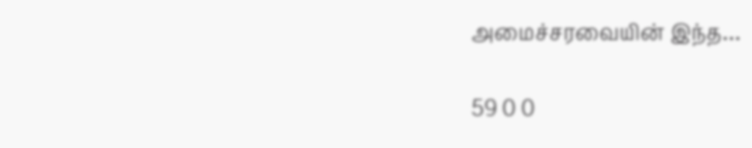அமைச்சரவையின் இந்த…

59 0 0